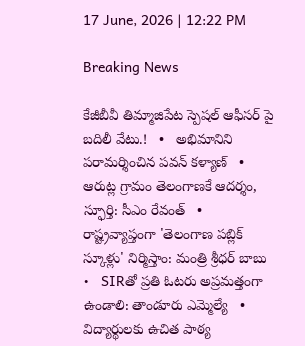17 June, 2026 | 12:22 PM

Breaking News

కేజీబీవీ తిమ్మాజిపేట స్పెషల్ ఆఫీసర్ పై బదిలీ వేటు.!   •   అభిమానిని పరామర్శించిన పవన్ కళ్యాణ్   •   ఆరుట్ల గ్రామం తెలంగాణకే ఆదర్శం, స్ఫూర్తి: సీఎం రేవంత్   •   రాష్ట్రవ్యాప్తంగా 'తెలంగాణ పబ్లిక్ స్కూళ్లు' నిర్మిస్తాం: మంత్రి శ్రీధర్ బాబు   •   SIRతో ప్రతి ఓటరు అప్రమత్తంగా ఉండాలి: తాండూరు ఎమ్మెల్యే   •   విద్యార్థులకు ఉచిత పాఠ్య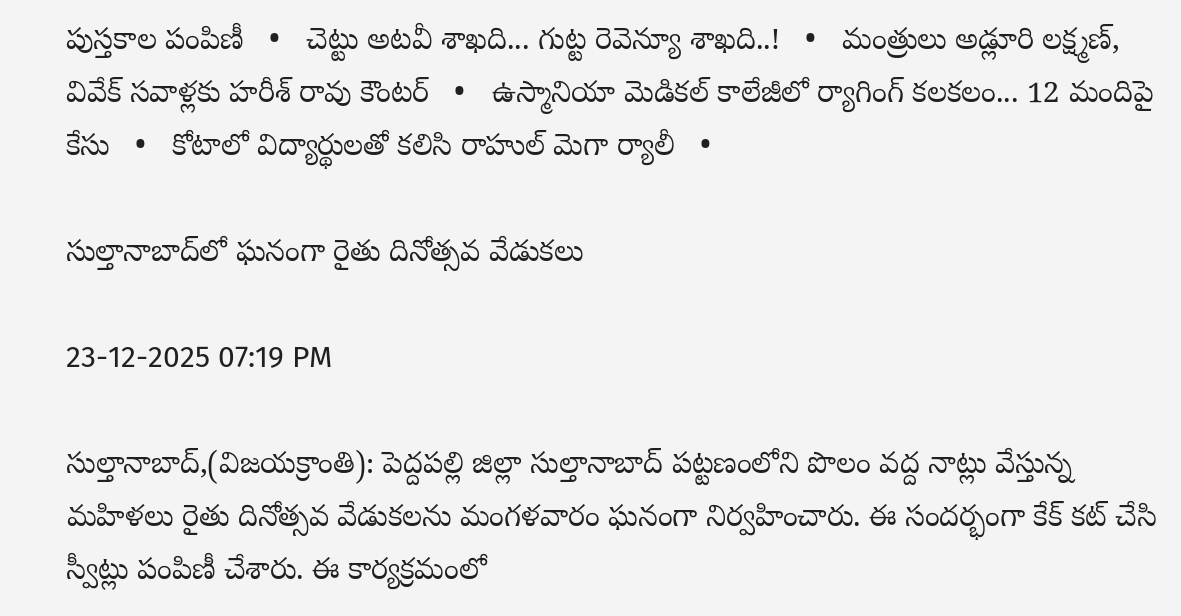పుస్తకాల పంపిణీ   •   చెట్టు అటవీ శాఖది... గుట్ట రెవెన్యూ శాఖది..!   •   మంత్రులు అడ్లూరి లక్ష్మణ్, వివేక్‌ సవాళ్లకు హరీశ్ రావు కౌంటర్   •   ఉస్మానియా మెడికల్ కాలేజీలో ర్యాగింగ్ కలకలం... 12 మందిపై కేసు   •   కోటాలో విద్యార్థులతో కలిసి రాహుల్ మెగా ర్యాలీ   •

సుల్తానాబాద్‌లో ఘనంగా రైతు దినోత్సవ వేడుకలు

23-12-2025 07:19 PM

సుల్తానాబాద్,(విజయక్రాంతి): పెద్దపల్లి జిల్లా సుల్తానాబాద్ పట్టణంలోని పొలం వద్ద నాట్లు వేస్తున్న మహిళలు రైతు దినోత్సవ వేడుకలను మంగళవారం ఘనంగా నిర్వహించారు. ఈ సందర్భంగా కేక్ కట్ చేసి స్వీట్లు పంపిణీ చేశారు. ఈ కార్యక్రమంలో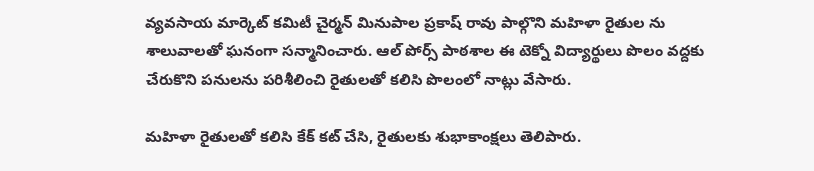వ్యవసాయ మార్కెట్ కమిటీ చైర్మన్ మినుపాల ప్రకాష్ రావు పాల్గొని మహిళా రైతుల ను శాలువాలతో ఘనంగా సన్మానించారు. ఆల్ పోర్స్ పాఠశాల ఈ టెక్నో విద్యార్థులు పొలం వద్దకు చేరుకొని పనులను పరిశీలించి రైతులతో కలిసి పొలంలో నాట్లు వేసారు.

మహిళా రైతులతో కలిసి కేక్ కట్ చేసి, రైతులకు శుభాకాంక్షలు తెలిపారు.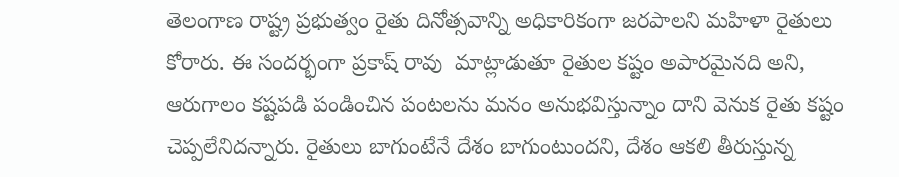తెలంగాణ రాష్ట్ర ప్రభుత్వం రైతు దినోత్సవాన్ని అధికారికంగా జరపాలని మహిళా రైతులు కోరారు. ఈ సందర్భంగా ప్రకాష్ రావు  మాట్లాడుతూ రైతుల కష్టం అపారమైనది అని,  ఆరుగాలం కష్టపడి పండించిన పంటలను మనం అనుభవిస్తున్నాం దాని వెనుక రైతు కష్టం చెప్పలేనిదన్నారు. రైతులు బాగుంటేనే దేశం బాగుంటుందని, దేశం ఆకలి తీరుస్తున్న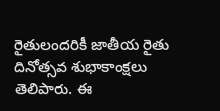రైతులందరికీ జాతీయ రైతు దినోత్సవ శుభాకాంక్షలు తెలిపారు. ఈ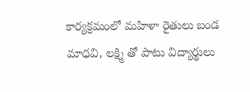కార్యక్రమంలో మహిళా రైతులు బండ మాధవి, లక్ష్మి తో పాటు విద్యార్థులు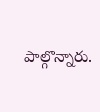పాల్గొన్నారు.